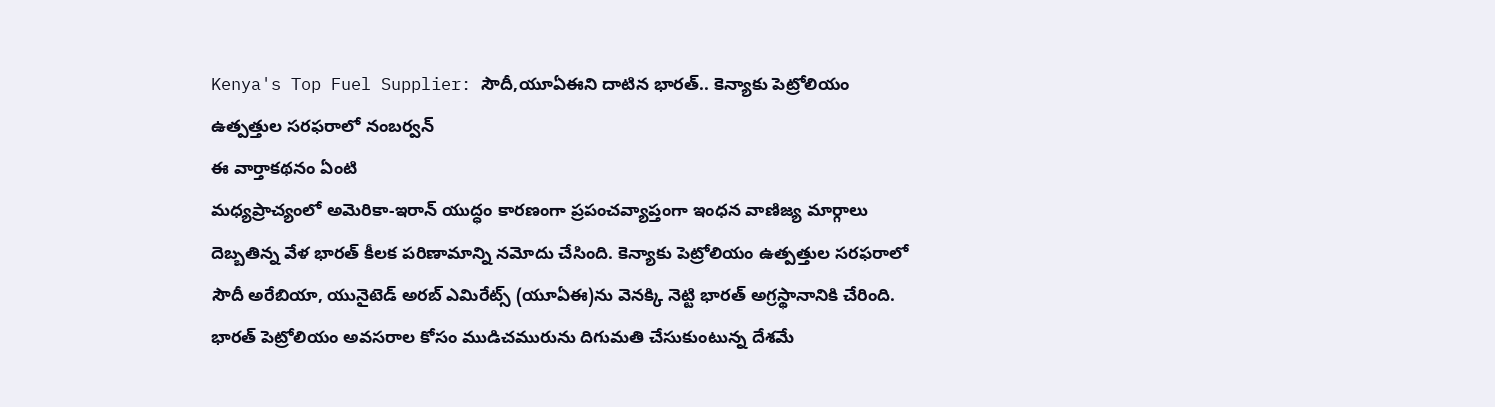Kenya's Top Fuel Supplier: సౌదీ,యూఏఈని దాటిన భారత్.. కెన్యాకు పెట్రోలియం ఉత్పత్తుల సరఫరాలో నంబర్వన్
ఈ వార్తాకథనం ఏంటి
మధ్యప్రాచ్యంలో అమెరికా-ఇరాన్ యుద్ధం కారణంగా ప్రపంచవ్యాప్తంగా ఇంధన వాణిజ్య మార్గాలు దెబ్బతిన్న వేళ భారత్ కీలక పరిణామాన్ని నమోదు చేసింది. కెన్యాకు పెట్రోలియం ఉత్పత్తుల సరఫరాలో సౌదీ అరేబియా, యునైటెడ్ అరబ్ ఎమిరేట్స్ (యూఏఈ)ను వెనక్కి నెట్టి భారత్ అగ్రస్థానానికి చేరింది. భారత్ పెట్రోలియం అవసరాల కోసం ముడిచమురును దిగుమతి చేసుకుంటున్న దేశమే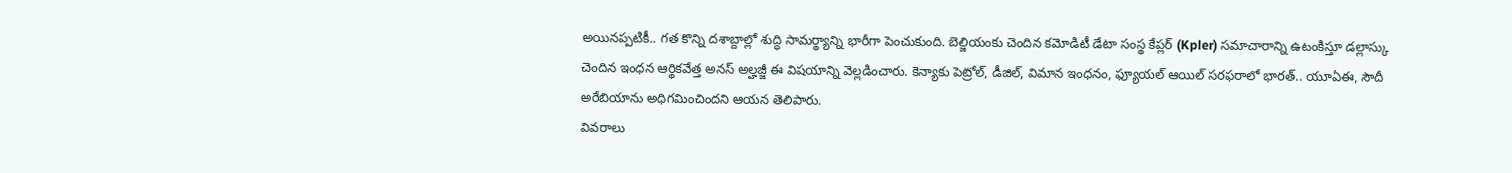అయినప్పటికీ.. గత కొన్ని దశాబ్దాల్లో శుద్ధి సామర్థ్యాన్ని భారీగా పెంచుకుంది. బెల్జియంకు చెందిన కమోడిటీ డేటా సంస్థ కేప్లర్ (Kpler) సమాచారాన్ని ఉటంకిస్తూ డల్లాస్కు చెందిన ఇంధన ఆర్థికవేత్త అనస్ అల్హజ్జీ ఈ విషయాన్ని వెల్లడించారు. కెన్యాకు పెట్రోల్, డీజిల్, విమాన ఇంధనం, ఫ్యూయల్ ఆయిల్ సరఫరాలో భారత్.. యూఏఈ, సౌదీ అరేబియాను అధిగమించిందని ఆయన తెలిపారు.
వివరాలు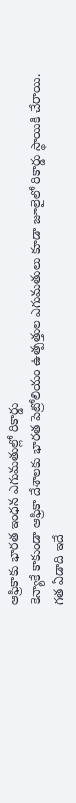ఆఫ్రికాకు భారత ఇంధన ఎగుమతుల్లో రికార్డు
కెన్యాకే కాకుండా ఆఫ్రికా దేశాలకు భారత పెట్రోలియం ఉత్పత్తుల ఎగుమతులు కూడా జూలైలో రికార్డు స్థాయికి చేరాయి.
గత ఏడాది ఇదే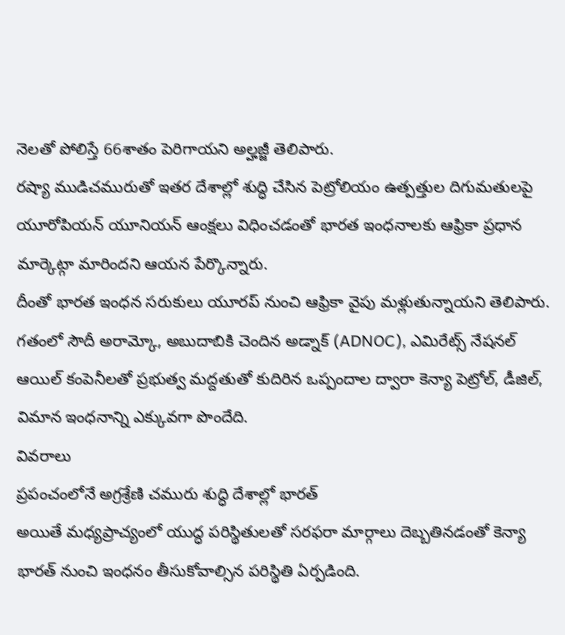నెలతో పోలిస్తే 66శాతం పెరిగాయని అల్హజ్జీ తెలిపారు.
రష్యా ముడిచమురుతో ఇతర దేశాల్లో శుద్ధి చేసిన పెట్రోలియం ఉత్పత్తుల దిగుమతులపై యూరోపియన్ యూనియన్ ఆంక్షలు విధించడంతో భారత ఇంధనాలకు ఆఫ్రికా ప్రధాన మార్కెట్గా మారిందని ఆయన పేర్కొన్నారు.
దీంతో భారత ఇంధన సరుకులు యూరప్ నుంచి ఆఫ్రికా వైపు మళ్లుతున్నాయని తెలిపారు.
గతంలో సౌదీ అరామ్కో, అబుదాబికి చెందిన అడ్నాక్ (ADNOC), ఎమిరేట్స్ నేషనల్ ఆయిల్ కంపెనీలతో ప్రభుత్వ మద్దతుతో కుదిరిన ఒప్పందాల ద్వారా కెన్యా పెట్రోల్, డీజిల్, విమాన ఇంధనాన్ని ఎక్కువగా పొందేది.
వివరాలు
ప్రపంచంలోనే అగ్రశ్రేణి చమురు శుద్ధి దేశాల్లో భారత్
అయితే మధ్యప్రాచ్యంలో యుద్ధ పరిస్థితులతో సరఫరా మార్గాలు దెబ్బతినడంతో కెన్యా భారత్ నుంచి ఇంధనం తీసుకోవాల్సిన పరిస్థితి ఏర్పడింది.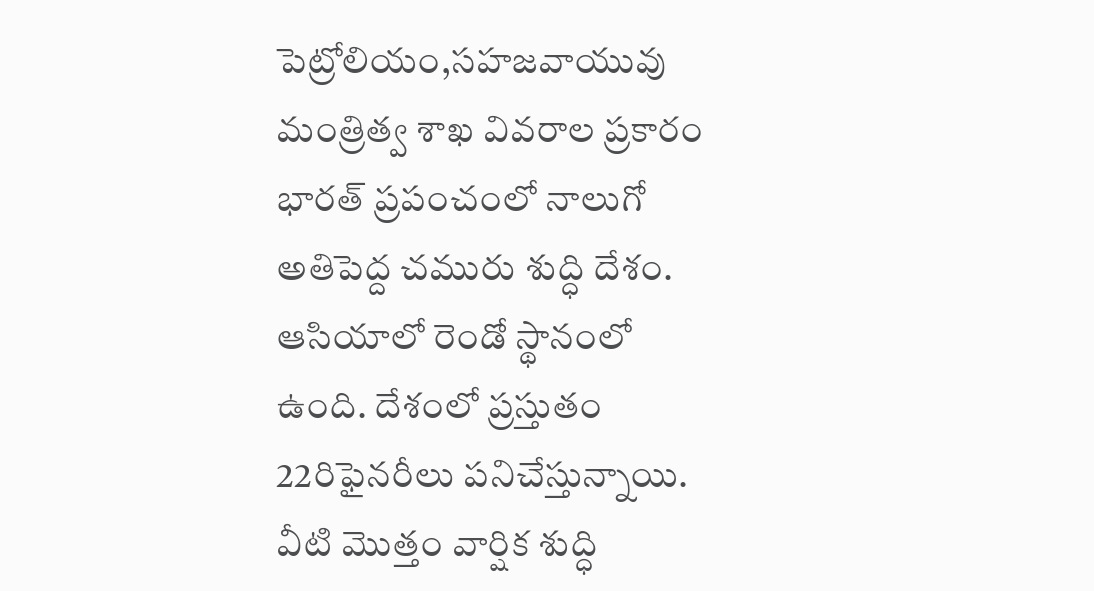పెట్రోలియం,సహజవాయువు మంత్రిత్వ శాఖ వివరాల ప్రకారం భారత్ ప్రపంచంలో నాలుగో అతిపెద్ద చమురు శుద్ధి దేశం.
ఆసియాలో రెండో స్థానంలో ఉంది. దేశంలో ప్రస్తుతం 22రిఫైనరీలు పనిచేస్తున్నాయి.
వీటి మొత్తం వార్షిక శుద్ధి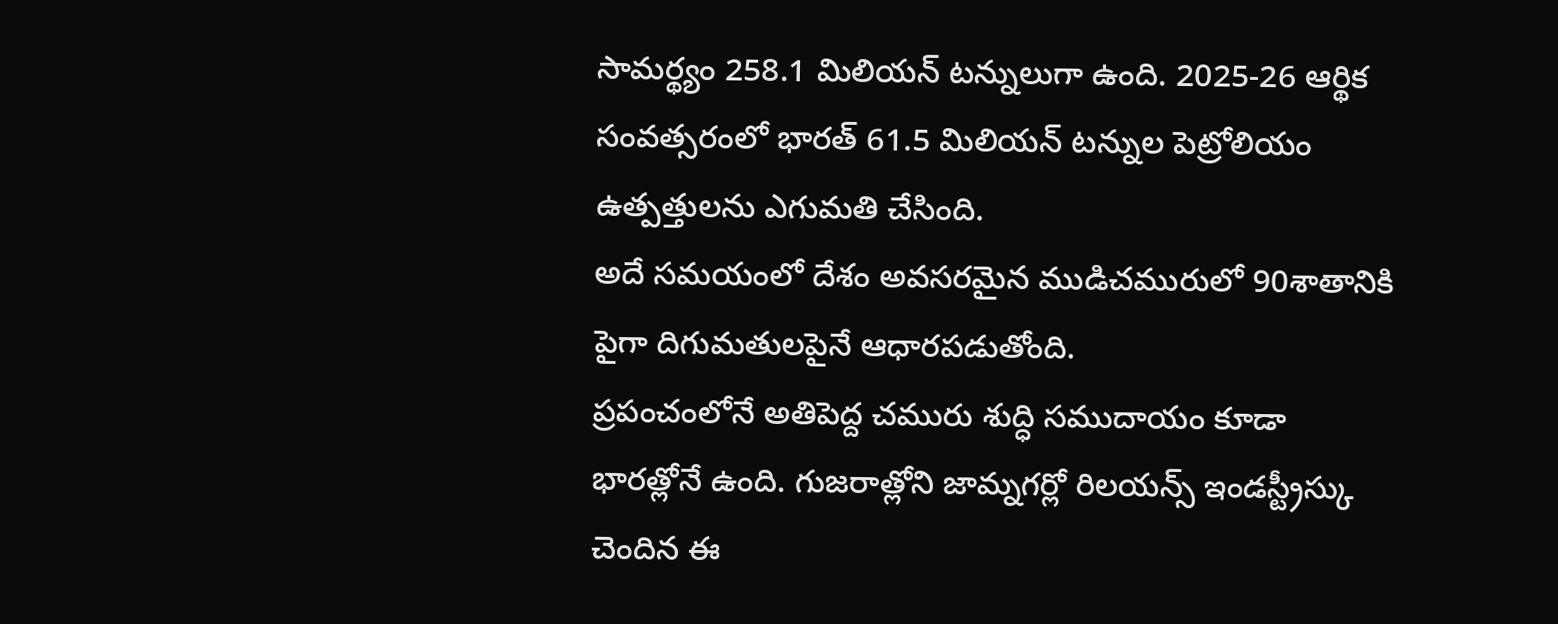సామర్థ్యం 258.1 మిలియన్ టన్నులుగా ఉంది. 2025-26 ఆర్థిక సంవత్సరంలో భారత్ 61.5 మిలియన్ టన్నుల పెట్రోలియం ఉత్పత్తులను ఎగుమతి చేసింది.
అదే సమయంలో దేశం అవసరమైన ముడిచమురులో 90శాతానికి పైగా దిగుమతులపైనే ఆధారపడుతోంది.
ప్రపంచంలోనే అతిపెద్ద చమురు శుద్ధి సముదాయం కూడా భారత్లోనే ఉంది. గుజరాత్లోని జామ్నగర్లో రిలయన్స్ ఇండస్ట్రీస్కు చెందిన ఈ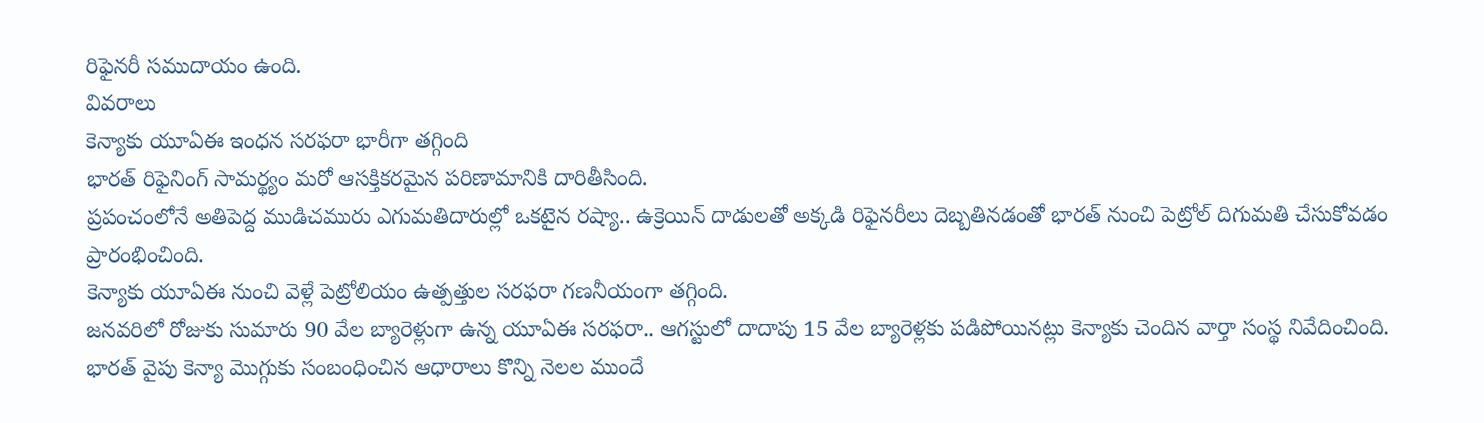రిఫైనరీ సముదాయం ఉంది.
వివరాలు
కెన్యాకు యూఏఈ ఇంధన సరఫరా భారీగా తగ్గింది
భారత్ రిఫైనింగ్ సామర్థ్యం మరో ఆసక్తికరమైన పరిణామానికి దారితీసింది.
ప్రపంచంలోనే అతిపెద్ద ముడిచమురు ఎగుమతిదారుల్లో ఒకటైన రష్యా.. ఉక్రెయిన్ దాడులతో అక్కడి రిఫైనరీలు దెబ్బతినడంతో భారత్ నుంచి పెట్రోల్ దిగుమతి చేసుకోవడం ప్రారంభించింది.
కెన్యాకు యూఏఈ నుంచి వెళ్లే పెట్రోలియం ఉత్పత్తుల సరఫరా గణనీయంగా తగ్గింది.
జనవరిలో రోజుకు సుమారు 90 వేల బ్యారెళ్లుగా ఉన్న యూఏఈ సరఫరా.. ఆగస్టులో దాదాపు 15 వేల బ్యారెళ్లకు పడిపోయినట్లు కెన్యాకు చెందిన వార్తా సంస్థ నివేదించింది.
భారత్ వైపు కెన్యా మొగ్గుకు సంబంధించిన ఆధారాలు కొన్ని నెలల ముందే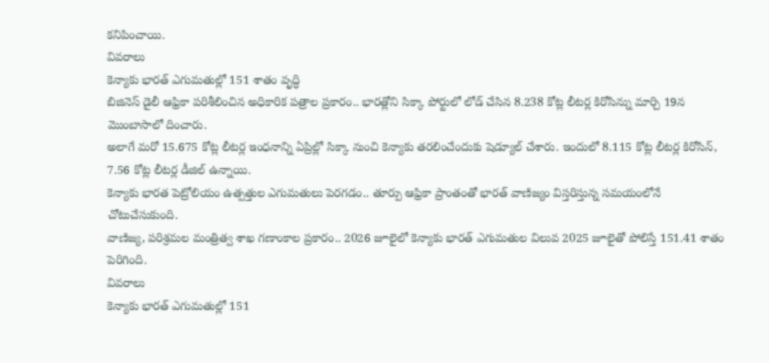కనిపించాయి.
వివరాలు
కెన్యాకు భారత్ ఎగుమతుల్లో 151 శాతం వృద్ధి
బిజినెస్ డైలీ ఆఫ్రికా పరిశీలించిన అధికారిక పత్రాల ప్రకారం.. భారత్లోని సిక్కా పోర్టులో లోడ్ చేసిన 8.238 కోట్ల లీటర్ల కిరోసిన్ను మార్చి 19న మొంబాసాలో దించారు.
అలాగే మరో 15.675 కోట్ల లీటర్ల ఇంధనాన్ని ఏప్రిల్లో సిక్కా నుంచి కెన్యాకు తరలించేందుకు షెడ్యూల్ చేశారు. ఇందులో 8.115 కోట్ల లీటర్ల కిరోసిన్, 7.56 కోట్ల లీటర్ల డీజిల్ ఉన్నాయి.
కెన్యాకు భారత పెట్రోలియం ఉత్పత్తుల ఎగుమతులు పెరగడం.. తూర్పు ఆఫ్రికా ప్రాంతంతో భారత్ వాణిజ్యం విస్తరిస్తున్న సమయంలోనే చోటుచేసుకుంది.
వాణిజ్య, పరిశ్రమల మంత్రిత్వ శాఖ గణాంకాల ప్రకారం.. 2026 జూలైలో కెన్యాకు భారత్ ఎగుమతుల విలువ 2025 జూలైతో పోలిస్తే 151.41 శాతం పెరిగింది.
వివరాలు
కెన్యాకు భారత్ ఎగుమతుల్లో 151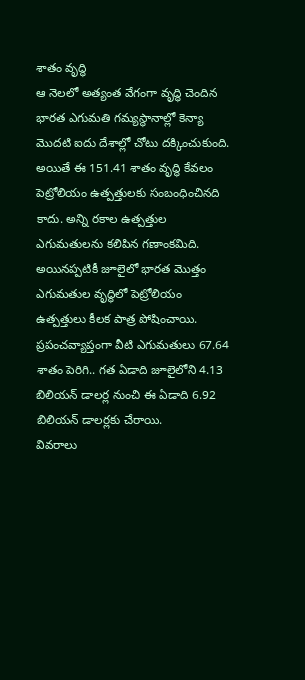శాతం వృద్ధి
ఆ నెలలో అత్యంత వేగంగా వృద్ధి చెందిన భారత ఎగుమతి గమ్యస్థానాల్లో కెన్యా మొదటి ఐదు దేశాల్లో చోటు దక్కించుకుంది.
అయితే ఈ 151.41 శాతం వృద్ధి కేవలం పెట్రోలియం ఉత్పత్తులకు సంబంధించినది కాదు. అన్ని రకాల ఉత్పత్తుల ఎగుమతులను కలిపిన గణాంకమిది.
అయినప్పటికీ జూలైలో భారత మొత్తం ఎగుమతుల వృద్ధిలో పెట్రోలియం ఉత్పత్తులు కీలక పాత్ర పోషించాయి.
ప్రపంచవ్యాప్తంగా వీటి ఎగుమతులు 67.64 శాతం పెరిగి.. గత ఏడాది జూలైలోని 4.13 బిలియన్ డాలర్ల నుంచి ఈ ఏడాది 6.92 బిలియన్ డాలర్లకు చేరాయి.
వివరాలు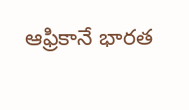ఆఫ్రికానే భారత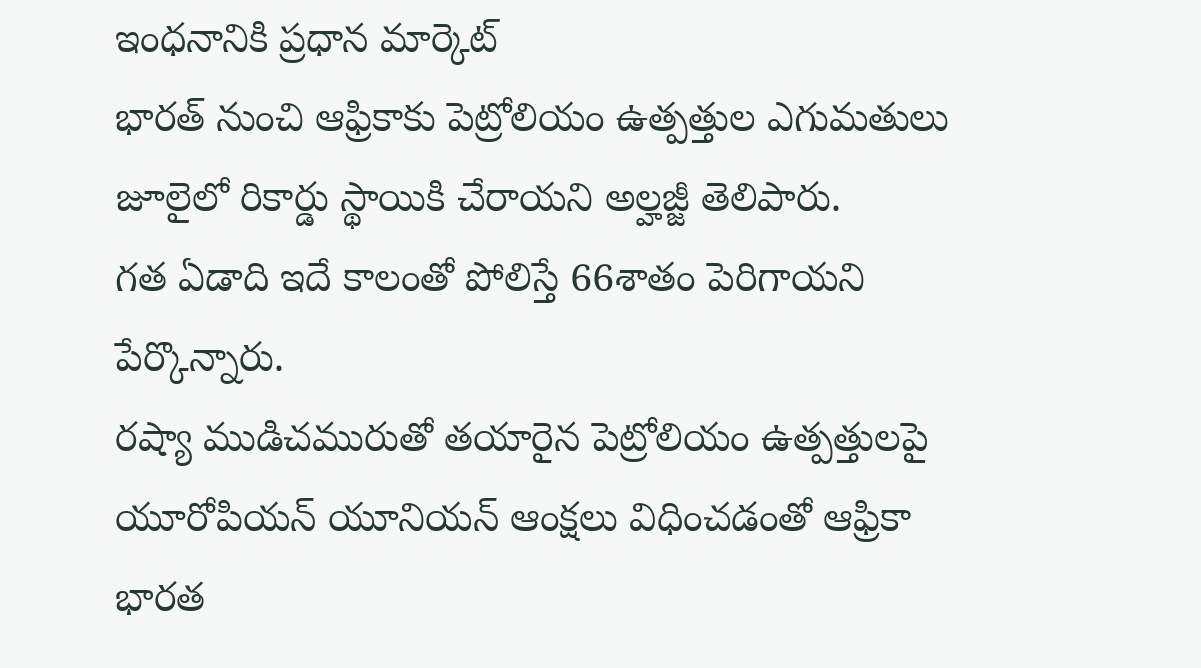ఇంధనానికి ప్రధాన మార్కెట్
భారత్ నుంచి ఆఫ్రికాకు పెట్రోలియం ఉత్పత్తుల ఎగుమతులు జూలైలో రికార్డు స్థాయికి చేరాయని అల్హజ్జీ తెలిపారు.
గత ఏడాది ఇదే కాలంతో పోలిస్తే 66శాతం పెరిగాయని పేర్కొన్నారు.
రష్యా ముడిచమురుతో తయారైన పెట్రోలియం ఉత్పత్తులపై యూరోపియన్ యూనియన్ ఆంక్షలు విధించడంతో ఆఫ్రికా భారత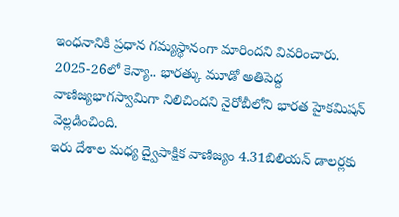ఇంధనానికి ప్రధాన గమ్యస్థానంగా మారిందని వివరించారు.
2025-26లో కెన్యా.. భారత్కు మూడో అతిపెద్ద వాణిజ్యభాగస్వామిగా నిలిచిందని నైరోబీలోని భారత హైకమిషన్ వెల్లడించింది.
ఇరు దేశాల మధ్య ద్వైపాక్షిక వాణిజ్యం 4.31బిలియన్ డాలర్లకు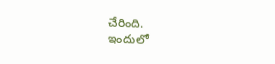చేరింది.
ఇందులో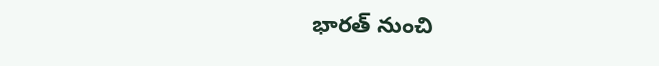భారత్ నుంచి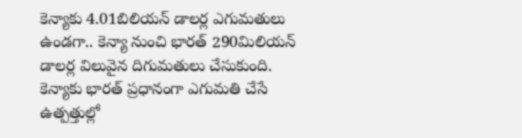కెన్యాకు 4.01బిలియన్ డాలర్ల ఎగుమతులు ఉండగా.. కెన్యా నుంచి భారత్ 290మిలియన్ డాలర్ల విలువైన దిగుమతులు చేసుకుంది.
కెన్యాకు భారత్ ప్రధానంగా ఎగుమతి చేసే ఉత్పత్తుల్లో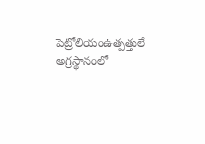పెట్రోలియంఉత్పత్తులే అగ్రస్థానంలో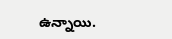ఉన్నాయి.